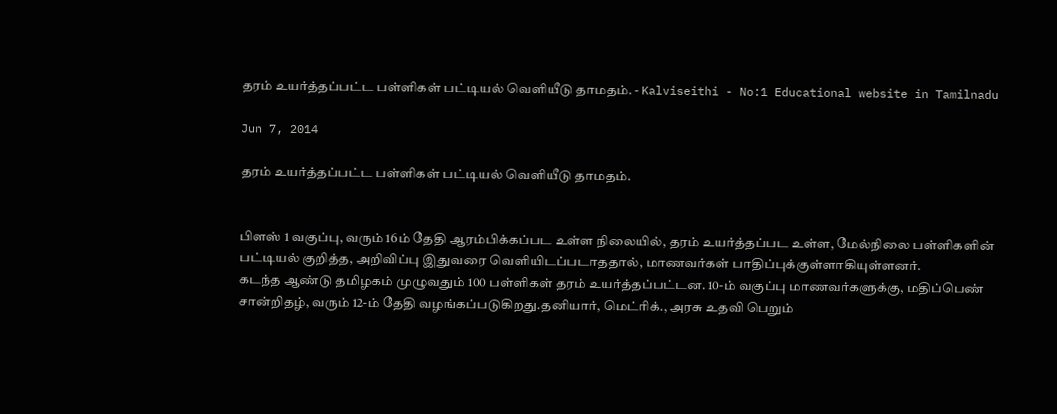தரம் உயர்த்தப்பட்ட பள்ளிகள் பட்டியல் வெளியீடு தாமதம். - Kalviseithi - No:1 Educational website in Tamilnadu

Jun 7, 2014

தரம் உயர்த்தப்பட்ட பள்ளிகள் பட்டியல் வெளியீடு தாமதம்.


பிளஸ் 1 வகுப்பு, வரும் 16ம் தேதி ஆரம்பிக்கப்பட உள்ள நிலையில், தரம் உயர்த்தப்பட உள்ள, மேல்நிலை பள்ளிகளின் பட்டியல் குறித்த, அறிவிப்பு இதுவரை வெளியிடப்படாததால், மாணவர்கள் பாதிப்புக்குள்ளாகியுள்ளனர்.
கடந்த ஆண்டு தமிழகம் முழுவதும் 100 பள்ளிகள் தரம் உயர்த்தப்பட்டன. 10-ம் வகுப்பு மாணவர்களுக்கு, மதிப்பெண் சான்றிதழ், வரும் 12-ம் தேதி வழங்கப்படுகிறது.தனியார், மெட்ரிக்., அரசு உதவி பெறும்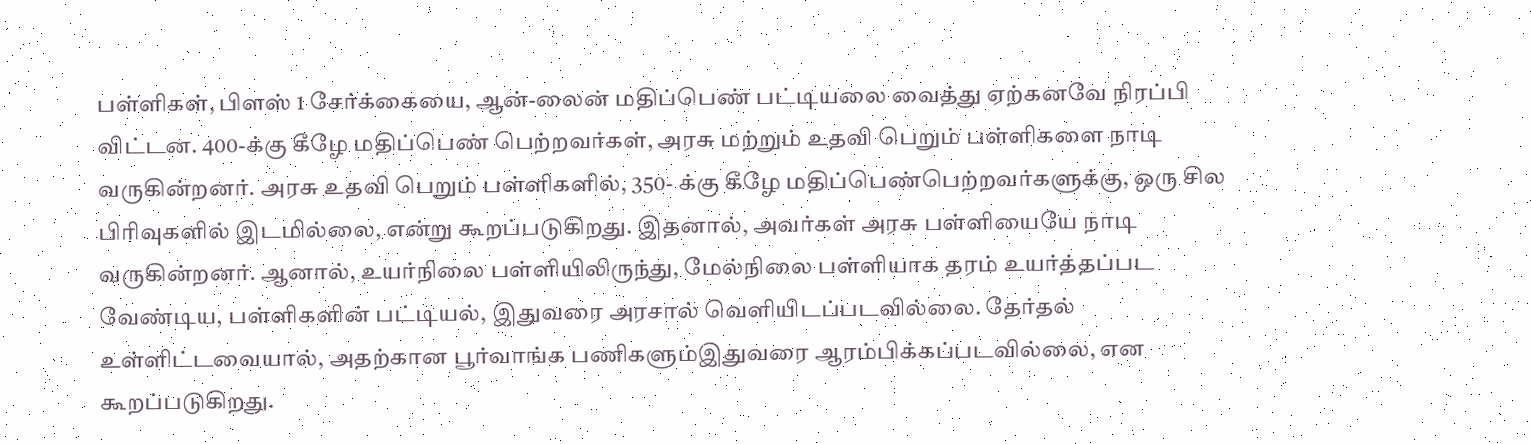பள்ளிகள், பிளஸ் 1 சேர்க்கையை, ஆன்-லைன் மதிப்பெண் பட்டியலை வைத்து ஏற்கனவே நிரப்பி விட்டன. 400-க்கு கீழே மதிப்பெண் பெற்றவர்கள், அரசு மற்றும் உதவி பெறும் பள்ளிகளை நாடி வருகின்றனர். அரசு உதவி பெறும் பள்ளிகளில், 350- க்கு கீழே மதிப்பெண்பெற்றவர்களுக்கு, ஒரு சில பிரிவுகளில் இடமில்லை, என்று கூறப்படுகிறது. இதனால், அவர்கள் அரசு பள்ளியையே நாடி வருகின்றனர். ஆனால், உயர்நிலை பள்ளியிலிருந்து, மேல்நிலை பள்ளியாக தரம் உயர்த்தப்பட வேண்டிய, பள்ளிகளின் பட்டியல், இதுவரை அரசால் வெளியிடப்படவில்லை. தேர்தல் உள்ளிட்டவையால், அதற்கான பூர்வாங்க பணிகளும்இதுவரை ஆரம்பிக்கப்படவில்லை, என கூறப்படுகிறது.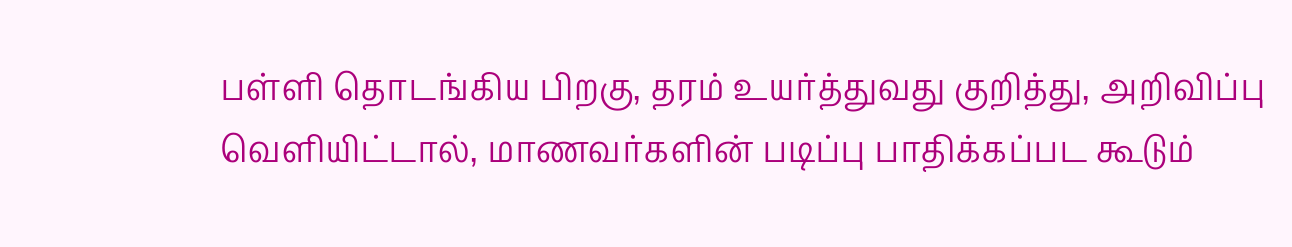பள்ளி தொடங்கிய பிறகு, தரம் உயர்த்துவது குறித்து, அறிவிப்பு வெளியிட்டால், மாணவர்களின் படிப்பு பாதிக்கப்பட கூடும்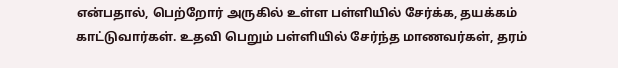என்பதால், பெற்றோர் அருகில் உள்ள பள்ளியில் சேர்க்க, தயக்கம் காட்டுவார்கள். உதவி பெறும் பள்ளியில் சேர்ந்த மாணவர்கள், தரம்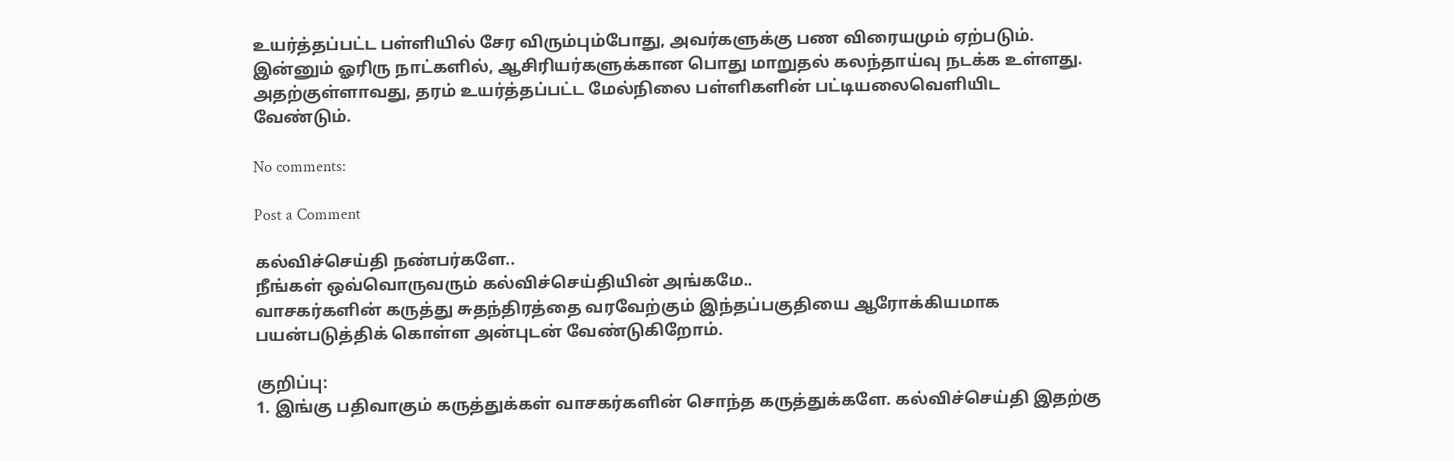உயர்த்தப்பட்ட பள்ளியில் சேர விரும்பும்போது, அவர்களுக்கு பண விரையமும் ஏற்படும். இன்னும் ஓரிரு நாட்களில், ஆசிரியர்களுக்கான பொது மாறுதல் கலந்தாய்வு நடக்க உள்ளது. அதற்குள்ளாவது, தரம் உயர்த்தப்பட்ட மேல்நிலை பள்ளிகளின் பட்டியலைவெளியிட வேண்டும்.

No comments:

Post a Comment

கல்விச்செய்தி நண்பர்களே..
நீங்கள் ஒவ்வொருவரும் கல்விச்செய்தியின் அங்கமே..
வாசகர்களின் கருத்து சுதந்திரத்தை வரவேற்கும் இந்தப்பகுதியை ஆரோக்கியமாக பயன்படுத்திக் கொள்ள அன்புடன் வேண்டுகிறோம்.

குறிப்பு:
1. இங்கு பதிவாகும் கருத்துக்கள் வாசகர்களின் சொந்த கருத்துக்களே. கல்விச்செய்தி இதற்கு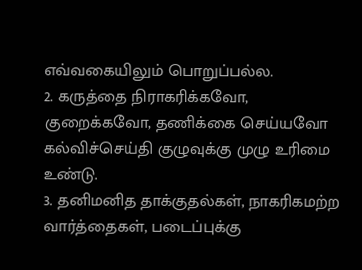எவ்வகையிலும் பொறுப்பல்ல.
2. கருத்தை நிராகரிக்கவோ, குறைக்கவோ, தணிக்கை செய்யவோ கல்விச்செய்தி குழுவுக்கு முழு உரிமை உண்டு.
3. தனிமனித தாக்குதல்கள், நாகரிகமற்ற வார்த்தைகள், படைப்புக்கு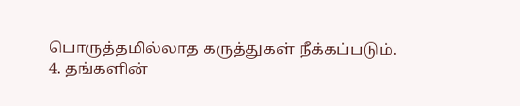பொருத்தமில்லாத கருத்துகள் நீக்கப்படும்.
4. தங்களின்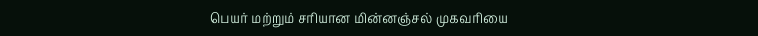பெயர் மற்றும் சரியான மின்னஞ்சல் முகவரியை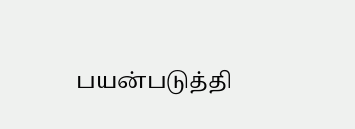பயன்படுத்தி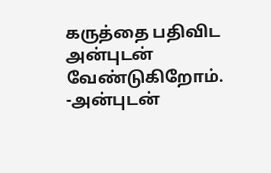கருத்தை பதிவிட அன்புடன் வேண்டுகிறோம்.
-அன்புடன்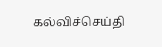கல்விச்செய்தி